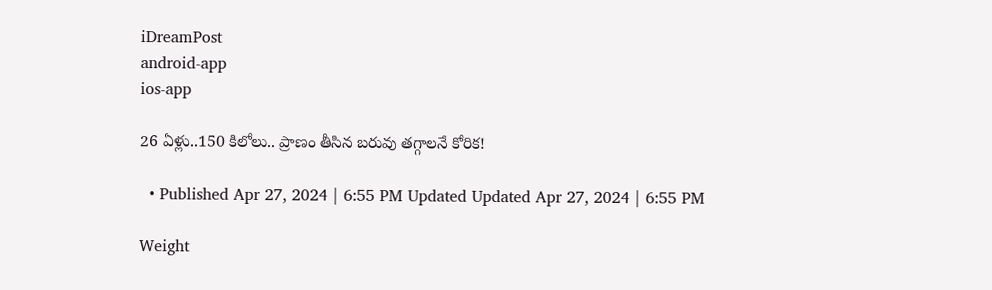iDreamPost
android-app
ios-app

26 ఏళ్లు..150 కిలోలు.. ప్రాణం తీసిన బరువు తగ్గాలనే కోరిక!

  • Published Apr 27, 2024 | 6:55 PM Updated Updated Apr 27, 2024 | 6:55 PM

Weight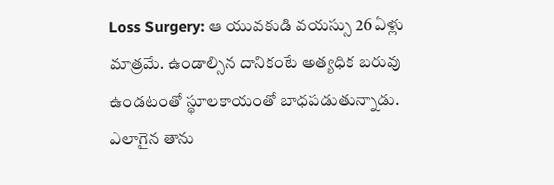Loss Surgery: ఆ యువకుడి వయస్సు 26 ఏళ్లు మాత్రమే. ఉండాల్సిన దానికంటే అత్యధిక బరువు ఉండటంతో స్థూలకాయంతో బాధపడుతున్నాడు. ఎలాగైన తాను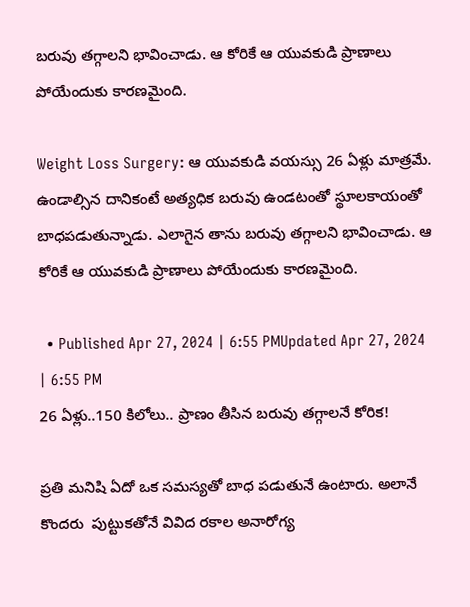బరువు తగ్గాలని భావించాడు. ఆ కోరికే ఆ యువకుడి ప్రాణాలు పోయేందుకు కారణమైంది.

Weight Loss Surgery: ఆ యువకుడి వయస్సు 26 ఏళ్లు మాత్రమే. ఉండాల్సిన దానికంటే అత్యధిక బరువు ఉండటంతో స్థూలకాయంతో బాధపడుతున్నాడు. ఎలాగైన తాను బరువు తగ్గాలని భావించాడు. ఆ కోరికే ఆ యువకుడి ప్రాణాలు పోయేందుకు కారణమైంది.

  • Published Apr 27, 2024 | 6:55 PMUpdated Apr 27, 2024 | 6:55 PM
26 ఏళ్లు..150 కిలోలు.. ప్రాణం తీసిన బరువు తగ్గాలనే కోరిక!

ప్రతి మనిషి ఏదో ఒక సమస్యతో బాధ పడుతునే ఉంటారు. అలానే కొందరు  పుట్టుకతోనే వివిద రకాల అనారోగ్య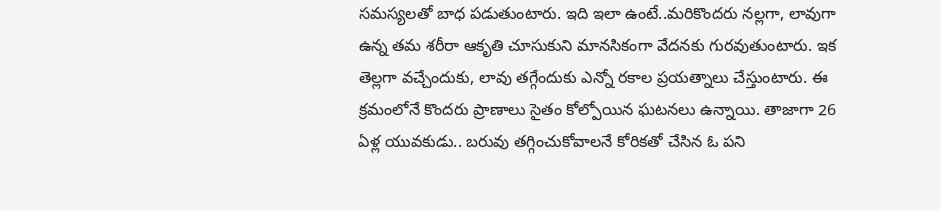సమస్యలతో బాధ పడుతుంటారు. ఇది ఇలా ఉంటే..మరికొందరు నల్లగా, లావుగా ఉన్న తమ శరీరా ఆకృతి చూసుకుని మానసికంగా వేదనకు గురవుతుంటారు. ఇక తెల్లగా వచ్చేందుకు, లావు తగ్గేందుకు ఎన్నో రకాల ప్రయత్నాలు చేస్తుంటారు. ఈ క్రమంలోనే కొందరు ప్రాణాలు సైతం కోల్పోయిన ఘటనలు ఉన్నాయి. తాజాగా 26 ఏళ్ల యువకుడు.. బరువు తగ్గించుకోవాలనే కోరికతో చేసిన ఓ పని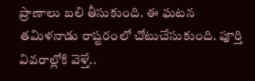ప్రాణాలు బలి తీసుకుంది. ఈ ఘటన తమిళనాడు రాష్టరంలో చోటుచేసుకుంది. పూర్తి వివరాల్లోకి వెళ్తే..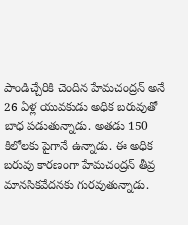పాండిచ్చేరికి చెందిన హేమచంద్రన్‌ అనే 26 ఏళ్ల యువకుడు అధిక బరువుతో బాధ పడుతున్నాడు. అతడు 150 కిలోలకు పైగానే ఉన్నాడు. ఈ అధిక బరువు కారణంగా హేమచంద్రన్ తీవ్ర మానసికవేదనకు గురవుతున్నాడు.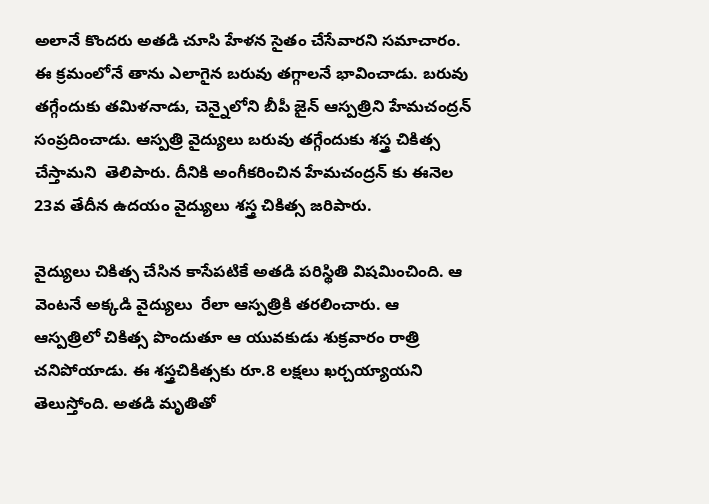అలానే కొందరు అతడి చూసి హేళన సైతం చేసేవారని సమాచారం. ఈ క్రమంలోనే తాను ఎలాగైన బరువు తగ్గాలనే భావించాడు. బరువు తగ్గేందుకు తమిళనాడు, చెన్నైలోని బీపీ జైన్‌ ఆస్పత్రిని హేమచంద్రన్ సంప్రదించాడు. ఆస్పత్రి వైద్యులు బరువు తగ్గేందుకు శస్త్ర చికిత్స చేస్తామని  తెలిపారు. దీనికి అంగీకరించిన హేమచంద్రన్‌ కు ఈనెల 23వ తేదీన ఉదయం వైద్యులు శస్త్ర చికిత్స జరిపారు.

వైద్యులు చికిత్స చేసిన కాసేపటికే అతడి పరిస్థితి విషమించింది. ఆ వెంటనే అక్కడి వైద్యులు  రేలా ఆస్పత్రికి తరలించారు. ఆ  ఆస్పత్రిలో చికిత్స పొందుతూ ఆ యువకుడు శుక్రవారం రాత్రి చనిపోయాడు. ఈ శస్త్రచికిత్సకు రూ.8 లక్షలు ఖర్చయ్యాయని తెలుస్తోంది. అతడి మృతితో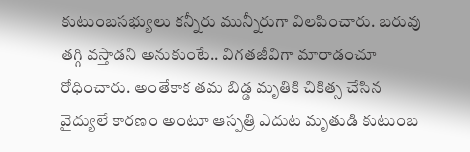కుటుంబసభ్యులు కన్నీరు మున్నీరుగా విలపించారు. బరువు తగ్గి వస్తాడని అనుకుంటే.. విగతజీవిగా మారాడంచూ రోధించారు. అంతేకాక తమ బిడ్డ మృతికి చికిత్స చేసిన వైద్యులే కారణం అంటూ ఆస్పత్రి ఎదుట మృతుడి కుటుంబ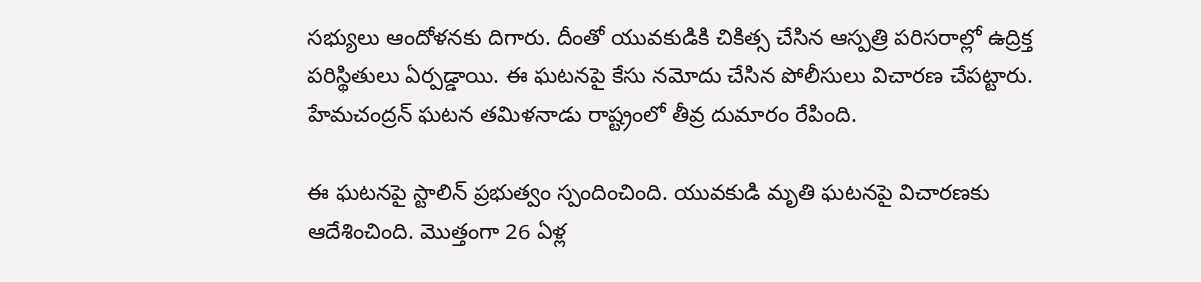సభ్యులు ఆందోళనకు దిగారు. దీంతో యువకుడికి చికిత్స చేసిన ఆస్పత్రి పరిసరాల్లో ఉద్రిక్త పరిస్థితులు ఏర్పడ్డాయి. ఈ ఘటనపై కేసు నమోదు చేసిన పోలీసులు విచారణ చేపట్టారు. హేమచంద్రన్‌ ఘటన తమిళనాడు రాష్ట్రంలో తీవ్ర దుమారం రేపింది.

ఈ ఘటనపై స్టాలిన్ ప్రభుత్వం స్పందించింది. యువకుడి మృతి ఘటనపై విచారణకు ఆదేశించింది. మొత్తంగా 26 ఏళ్ల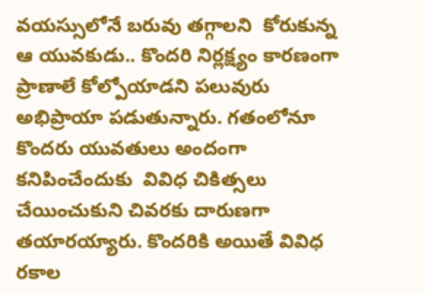వయస్సులోనే బరువు తగ్గాలని  కోరుకున్న ఆ యువకుడు.. కొందరి నిర్లక్ష్యం కారణంగా ప్రాణాలే కోల్పోయాడని పలువురు అభిప్రాయా పడుతున్నారు. గతంలోనూ కొందరు యువతులు అందంగా కనిపించేందుకు  వివిధ చికిత్సలు చేయించుకుని చివరకు దారుణగా తయారయ్యారు. కొందరికి అయితే వివిధ రకాల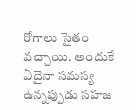రోగాలు సైతం వచ్చాయి. అందుకే ఏదైనా సమస్య ఉన్నప్పుడు సహజ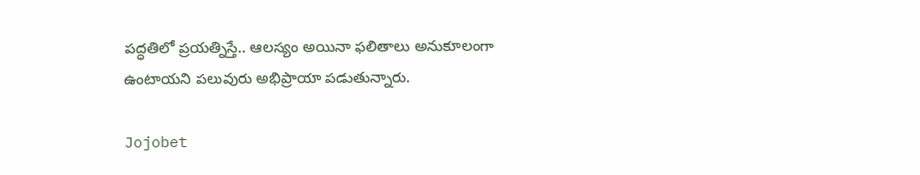పద్ధతిలో ప్రయత్నిస్తే.. ఆలస్యం అయినా ఫలితాలు అనుకూలంగా ఉంటాయని పలువురు అభిప్రాయా పడుతున్నారు.

Jojobet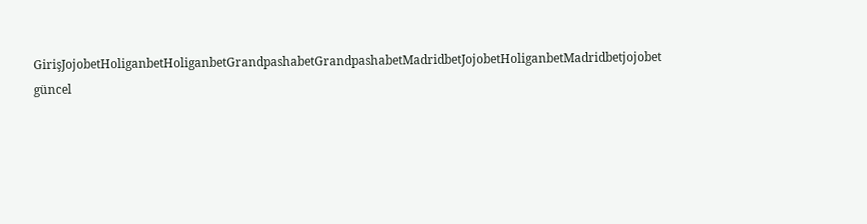GirişJojobetHoliganbetHoliganbetGrandpashabetGrandpashabetMadridbetJojobetHoliganbetMadridbetjojobet güncel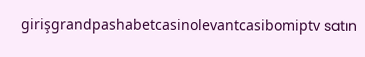girişgrandpashabetcasinolevantcasibomiptv satın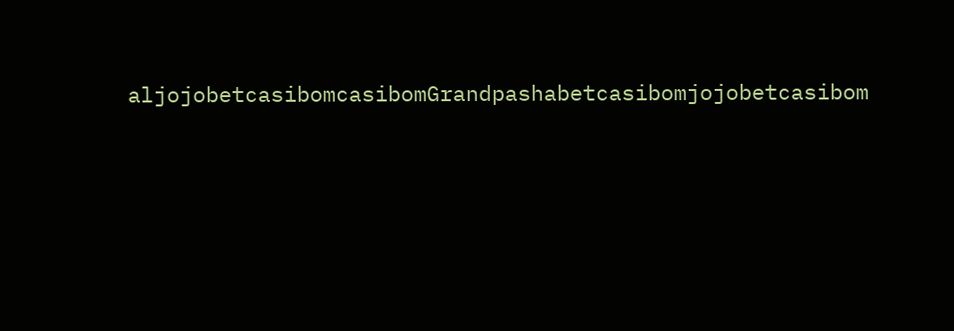aljojobetcasibomcasibomGrandpashabetcasibomjojobetcasibom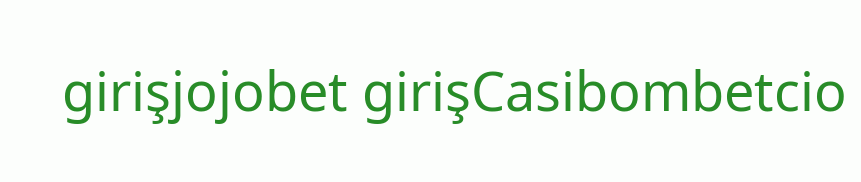girişjojobet girişCasibombetcio